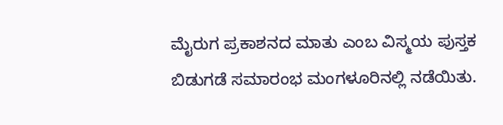ಮೈರುಗ ಪ್ರಕಾಶನದ ಮಾತು ಎಂಬ ವಿಸ್ಮಯ ಪುಸ್ತಕ ಬಿಡುಗಡೆ ಸಮಾರಂಭ ಮಂಗಳೂರಿನಲ್ಲಿ ನಡೆಯಿತು.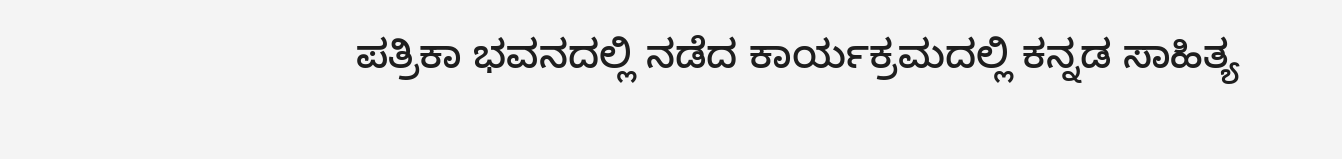ಪತ್ರಿಕಾ ಭವನದಲ್ಲಿ ನಡೆದ ಕಾರ್ಯಕ್ರಮದಲ್ಲಿ ಕನ್ನಡ ಸಾಹಿತ್ಯ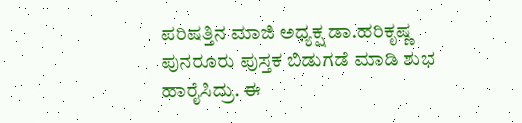ಪರಿಷತ್ತಿನ ಮಾಜಿ ಅಧ್ಯಕ್ಷ ಡಾ.ಹರಿಕೃಷ್ಣ ಪುನರೂರು ಪುಸ್ತಕ ಬಿಡುಗಡೆ ಮಾಡಿ ಶುಭ ಹಾರೈಸಿದ್ರು. ಈ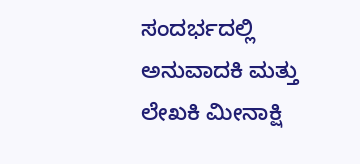ಸಂದರ್ಭದಲ್ಲಿ ಅನುವಾದಕಿ ಮತ್ತು ಲೇಖಕಿ ಮೀನಾಕ್ಷಿ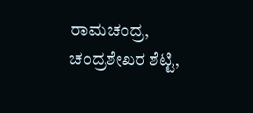ರಾಮಚಂದ್ರ, ಚಂದ್ರಶೇಖರ ಶೆಟ್ಟಿ,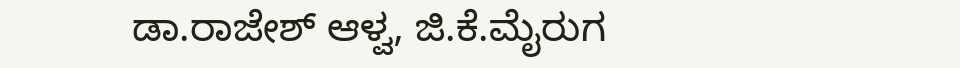ಡಾ.ರಾಜೇಶ್ ಆಳ್ವ, ಜಿ.ಕೆ.ಮೈರುಗ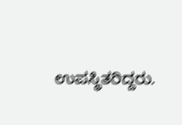ಉಪಸ್ಥಿತರಿದ್ದರು.